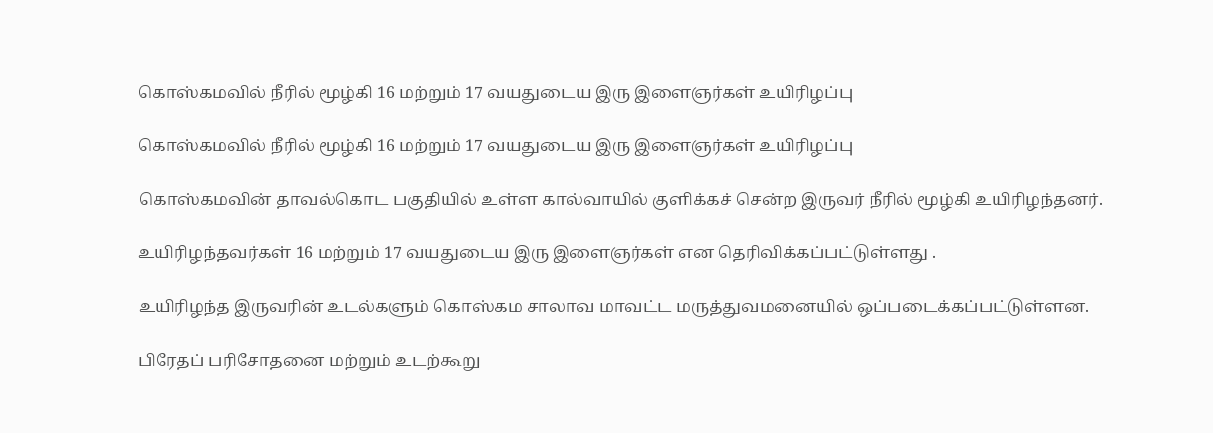கொஸ்கமவில் நீரில் மூழ்கி 16 மற்றும் 17 வயதுடைய இரு இளைஞர்கள் உயிரிழப்பு

கொஸ்கமவில் நீரில் மூழ்கி 16 மற்றும் 17 வயதுடைய இரு இளைஞர்கள் உயிரிழப்பு

கொஸ்கமவின் தாவல்கொட பகுதியில் உள்ள கால்வாயில் குளிக்கச் சென்ற இருவர் நீரில் மூழ்கி உயிரிழந்தனர்.

உயிரிழந்தவர்கள் 16 மற்றும் 17 வயதுடைய இரு இளைஞர்கள் என தெரிவிக்கப்பட்டுள்ளது .

உயிரிழந்த இருவரின் உடல்களும் கொஸ்கம சாலாவ மாவட்ட மருத்துவமனையில் ஒப்படைக்கப்பட்டுள்ளன.

பிரேதப் பரிசோதனை மற்றும் உடற்கூறு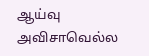ஆய்வு அவிசாவெல்ல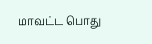மாவட்ட பொது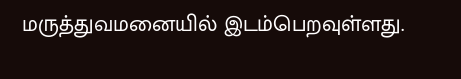மருத்துவமனையில் இடம்பெறவுள்ளது.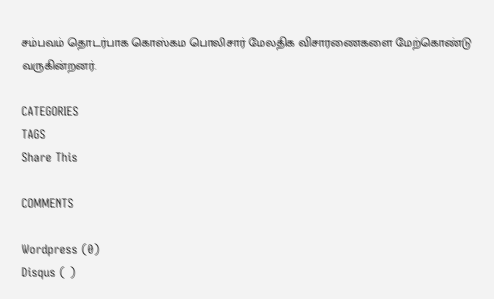சம்பவம் தொடர்பாக கொஸ்கம பொலிசார் மேலதிக விசாரணைகளை மேற்கொண்டு வருகின்றனர்.

CATEGORIES
TAGS
Share This

COMMENTS

Wordpress (0)
Disqus ( )